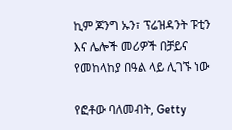ኪም ጆንግ ኡን፣ ፕሬዝዳንት ፑቲን እና ሌሎች መሪዎች በቻይና የመከላከያ በዓል ላይ ሊገኙ ነው

የፎቶው ባለመብት, Getty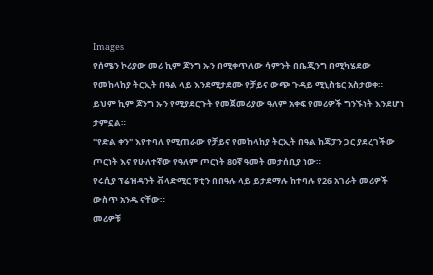Images
የሰሜን ኮሪያው መሪ ኪም ጆንግ ኡን በሚቀጥለው ሳምንት በቤጂንግ በሚካሄደው የመከላከያ ትርኢት በዓል ላይ እንደሚታደሙ የቻይና ውጭ ጉዳይ ሚኒስቴር አስታወቀ።
ይህም ኪም ጆንግ ኡን የሚያደርጉት የመጀመሪያው ዓለም አቀፍ የመሪዎች ግንኙነት እንደሆነ ታምኗል።
"የድል ቀን" እየተባለ የሚጠራው የቻይና የመከላከያ ትርኢት በዓል ከጃፓን ጋር ያደረገችው ጦርነት እና የሁለተኛው የዓለም ጦርነት 80ኛ ዓመት መታሰቢያ ነው።
የሩሲያ ፕሬዝዳንት ቭላድሚር ፑቲን በበዓሉ ላይ ይታደማሉ ከተባሉ የ26 አገራት መሪዎች ውስጥ አንዱ ናቸው።
መሪዎቹ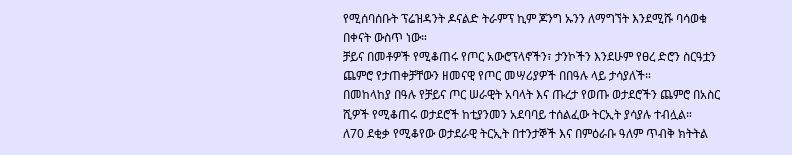የሚሰባሰቡት ፕሬዝዳንት ዶናልድ ትራምፕ ኪም ጆንግ ኡንን ለማግኘት እንደሚሹ ባሳወቁ በቀናት ውስጥ ነው።
ቻይና በመቶዎች የሚቆጠሩ የጦር አውሮፕላኖችን፣ ታንኮችን እንደሁም የፀረ ድሮን ስርዓቷን ጨምሮ የታጠቀቻቸውን ዘመናዊ የጦር መሣሪያዎች በበዓሉ ላይ ታሳያለች።
በመከላከያ በዓሉ የቻይና ጦር ሠራዊት አባላት እና ጡረታ የወጡ ወታደሮችን ጨምሮ በአስር ሺዎች የሚቆጠሩ ወታደሮች ከቲያንመን አደባባይ ተሰልፈው ትርኢት ያሳያሉ ተብሏል።
ለ70 ደቂቃ የሚቆየው ወታደራዊ ትርኢት በተንታኞች እና በምዕራቡ ዓለም ጥብቅ ክትትል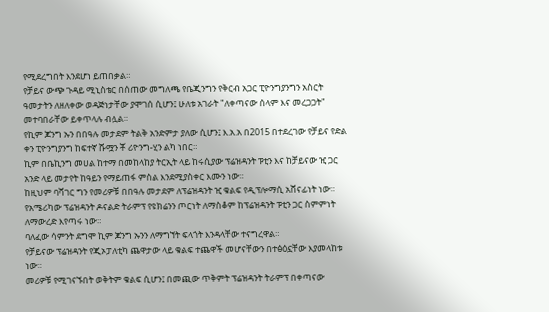የሚደረግበት እንደሆነ ይጠበቃል።
የቻይና ውጭ ጉዳይ ሚኒስቴር በሰጠው መግለጫ የቤጂንግን የቅርብ አጋር ፒዮንግያንግን አስርት ዓመታትን ለዘለቀው ወዳጅነታቸው ያሞገሰ ሲሆን፤ ሁለቱ አገራት "ለቀጣናው ሰላም እና መረጋጋት" መተባበራቸው ይቀጥላሉ ብሏል።
የኪም ጆንግ ኡን በበዓሉ መታደም ትልቅ አንድምታ ያለው ሲሆን፤ እ.አ.አ በ2015 በተደረገው የቻይና የድል ቀን ፒዮንግያንግ ከፍተኛ ሹሟን ቾ ሪዮንግ-ሂን ልካ ነበር።
ኪም በቤኪንግ መሀል ከተማ በመከላከያ ትርኢት ላይ ከሩሲያው ፕሬዝዳንት ፑቲን እና ከቻይናው ዢ ጋር አንድ ላይ መታየት ከዓይን የማይጠፋ ምስል እንደሚያስቀር እሙን ነው።
ከዚህም ባሻገር ግን የመሪዎቹ በበዓሉ መታደም ለፕሬዝዳንት ዢ ቁልፍ የዲፕሎማሲ አሸናፊነት ነው።
የአሜሪካው ፕሬዝዳንት ዶናልድ ትራምፕ የዩክሬንን ጦርነት ለማስቆም ከፕሬዝዳንት ፑቲን ጋር ስምምነት ለማውረድ እየጣሩ ነው።
ባለፈው ሳምንት ደግሞ ኪም ጆንግ ኡንን ለማግኘት ፍላጎት እንዳላቸው ተናግረዋል።
የቻይናው ፕሬዝዳንት የጂኦፓለቲካ ጨዋታው ላይ ቁልፍ ተጨዋች መሆናቸውን በተፅዕኗቸው እያመላከቱ ነው።
መሪዎቹ የሚገናኙበት ወቅትም ቁልፍ ሲሆን፤ በመጪው ጥቅምት ፕሬዝዳንት ትራምፕ በቀጣናው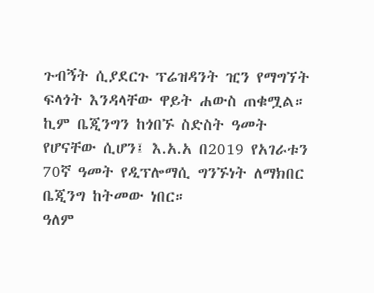ጉብኝት ሲያደርጉ ፕሬዝዳንት ዢን የማግኘት ፍላጎት እንዳላቸው ዋይት ሐውስ ጠቁሟል።
ኪም ቤጂንግን ከጎበኙ ስድስት ዓመት የሆናቸው ሲሆን፤ እ.አ.አ በ2019 የአገራቱን 70ኛ ዓመት የዲፕሎማሲ ግንኙነት ለማክበር ቤጂንግ ከትመው ነበር።
ዓለም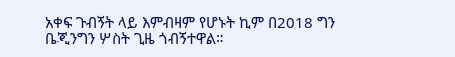አቀፍ ጉብኝት ላይ እምብዛም የሆኑት ኪም በ2018 ግን ቤጂንግን ሦስት ጊዜ ጎብኝተዋል።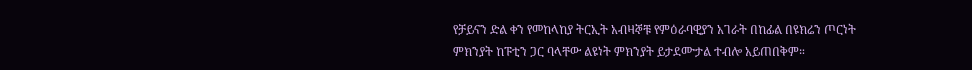የቻይናን ድል ቀን የመከላከያ ትርኢት አብዛኞቹ የምዕራባዊያን አገራት በከፊል በዩክሬን ጦርነት ምክንያት ከፑቲን ጋር ባላቸው ልዩነት ምክንያት ይታደሙታል ተብሎ አይጠበቅም።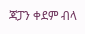ጃፓን ቀደም ብላ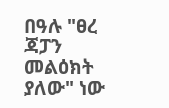በዓሉ "ፀረ ጃፓን መልዕክት ያለው" ነው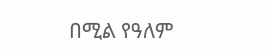በሚል የዓለም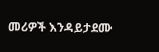መሪዎች እንዳይታደሙ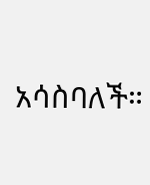አሳስባለች።